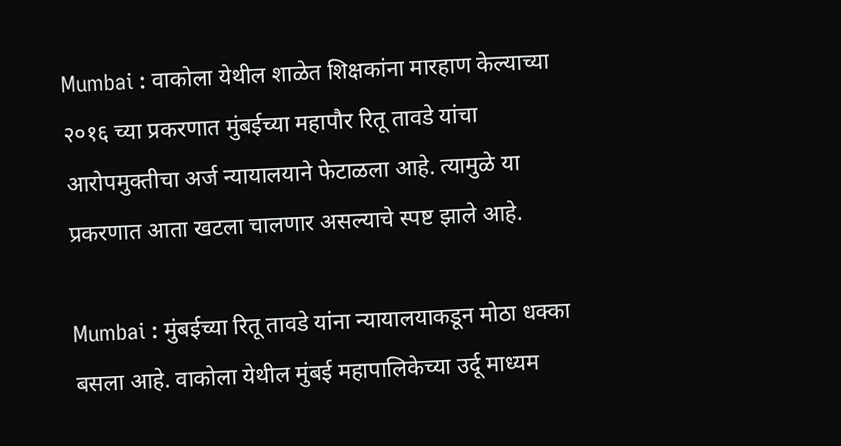Mumbai : वाकोला येथील शाळेत शिक्षकांना मारहाण केल्याच्या २०१६ च्या प्रकरणात मुंबईच्या महापौर रितू तावडे यांचा आरोपमुक्तीचा अर्ज न्यायालयाने फेटाळला आहे. त्यामुळे या प्रकरणात आता खटला चालणार असल्याचे स्पष्ट झाले आहे.

Mumbai : मुंबईच्या रितू तावडे यांना न्यायालयाकडून मोठा धक्का बसला आहे. वाकोला येथील मुंबई महापालिकेच्या उर्दू माध्यम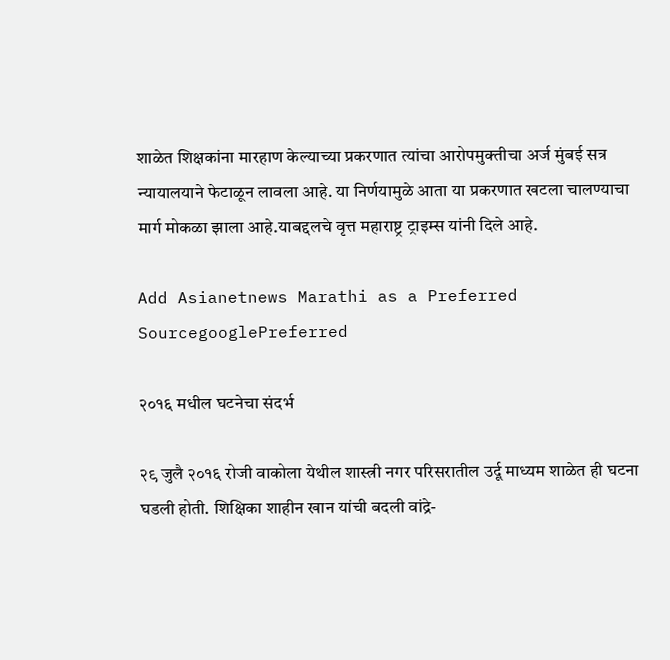शाळेत शिक्षकांना मारहाण केल्याच्या प्रकरणात त्यांचा आरोपमुक्तीचा अर्ज मुंबई सत्र न्यायालयाने फेटाळून लावला आहे. या निर्णयामुळे आता या प्रकरणात खटला चालण्याचा मार्ग मोकळा झाला आहे.याबद्दलचे वृत्त महाराष्ट्र ट्राइम्स यांनी दिले आहे.

Add Asianetnews Marathi as a Preferred SourcegooglePreferred

२०१६ मधील घटनेचा संदर्भ

२९ जुलै २०१६ रोजी वाकोला येथील शास्त्री नगर परिसरातील उर्दू माध्यम शाळेत ही घटना घडली होती. शिक्षिका शाहीन खान यांची बदली वांद्रे-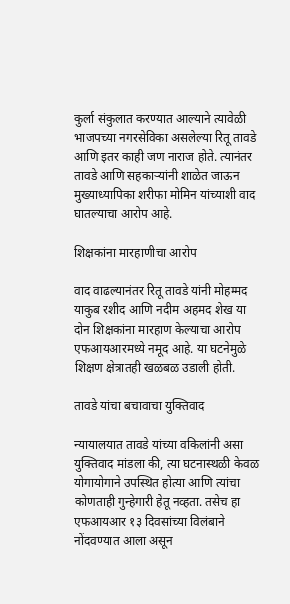कुर्ला संकुलात करण्यात आल्याने त्यावेळी भाजपच्या नगरसेविका असलेल्या रितू तावडे आणि इतर काही जण नाराज होते. त्यानंतर तावडे आणि सहकाऱ्यांनी शाळेत जाऊन मुख्याध्यापिका शरीफा मोमिन यांच्याशी वाद घातल्याचा आरोप आहे.

शिक्षकांना मारहाणीचा आरोप

वाद वाढल्यानंतर रितू तावडे यांनी मोहम्मद याकुब रशीद आणि नदीम अहमद शेख या दोन शिक्षकांना मारहाण केल्याचा आरोप एफआयआरमध्ये नमूद आहे. या घटनेमुळे शिक्षण क्षेत्रातही खळबळ उडाली होती.

तावडे यांचा बचावाचा युक्तिवाद

न्यायालयात तावडे यांच्या वकिलांनी असा युक्तिवाद मांडला की, त्या घटनास्थळी केवळ योगायोगाने उपस्थित होत्या आणि त्यांचा कोणताही गुन्हेगारी हेतू नव्हता. तसेच हा एफआयआर १३ दिवसांच्या विलंबाने नोंदवण्यात आला असून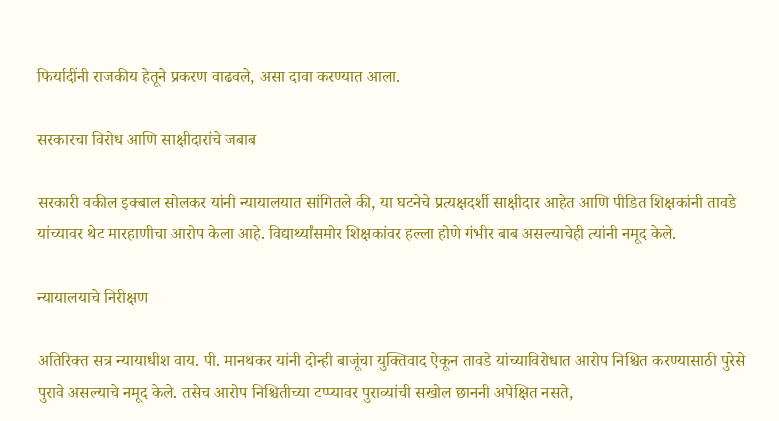फिर्यादींनी राजकीय हेतूने प्रकरण वाढवले, असा दावा करण्यात आला.

सरकारचा विरोध आणि साक्षीदारांचे जबाब

सरकारी वकील इक्बाल सोलकर यांनी न्यायालयात सांगितले की, या घटनेचे प्रत्यक्षदर्शी साक्षीदार आहेत आणि पीडित शिक्षकांनी तावडे यांच्यावर थेट मारहाणीचा आरोप केला आहे. विद्यार्थ्यांसमोर शिक्षकांवर हल्ला होणे गंभीर बाब असल्याचेही त्यांनी नमूद केले.

न्यायालयाचे निरीक्षण

अतिरिक्त सत्र न्यायाधीश वाय. पी. मानथकर यांनी दोन्ही बाजूंचा युक्तिवाद ऐकून तावडे यांच्याविरोधात आरोप निश्चित करण्यासाठी पुरेसे पुरावे असल्याचे नमूद केले. तसेच आरोप निश्चितीच्या टप्प्यावर पुराव्यांची सखोल छाननी अपेक्षित नसते,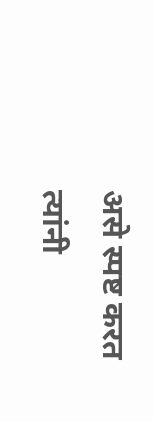असे स्पष्ट करत त्यांनी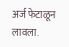अर्ज फेटाळून लावला.